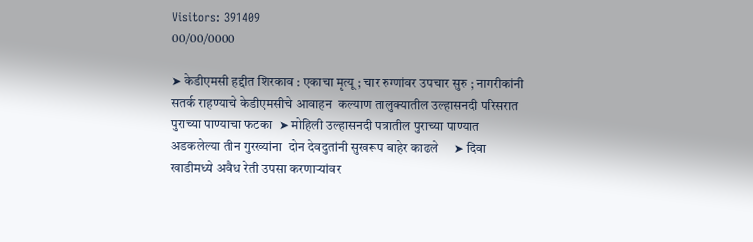Visitors: 391409
00/00/0000

➤ केडीएमसी हद्दीत शिरकाव : एकाचा मृत्यू ; चार रुग्णांवर उपचार सुरु ; नागरीकांनी सतर्क राहण्याचे केडीएमसीचे आवाहन  कल्याण तालुक्यातील उल्हासनदी परिसरात पुराच्या पाण्याचा फटका  ➤ मोहिली उल्हासनदी पत्रातील पुराच्या पाण्यात अडकलेल्या तीन गुरख्यांना  दोन देवदुतांनी सुखरूप बाहेर काढले     ➤ दिवा खाडीमध्ये अवैध रेती उपसा करणाऱ्यांवर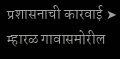प्रशासनाची कारवाई ➤ म्हारळ गावासमोरील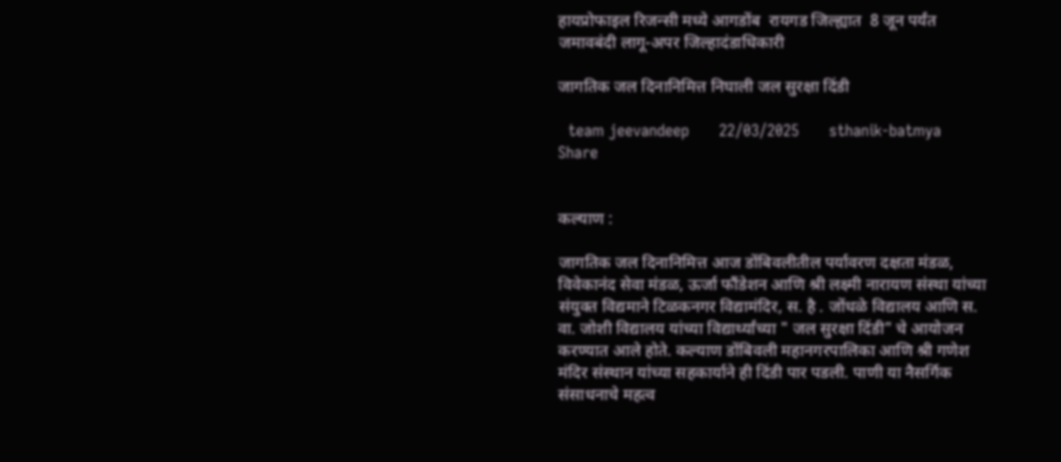हायप्रोफाइल रिजन्सी मध्ये आगडोंब  रायगड जिल्ह्यात  8 जून पर्यंत जमावबंदी लागू-अपर जिल्हादंडाधिकारी

जागतिक जल दिनानिमित्त निघाली जल सुरक्षा दिंडी

  team jeevandeep      22/03/2025      sthanik-batmya    Share


कल्याण :

जागतिक जल दिनानिमित्त आज डोंबिवलीतील पर्यावरण दक्षता मंडळ, विवेकानंद सेवा मंडळ, ऊर्जा फौंडेशन आणि श्री लक्ष्मी नारायण संस्था यांच्या संयुक्त विद्यमाने टिळकनगर विद्यामंदिर, स. है . जोंधळे विद्यालय आणि स. वा. जोशी विद्यालय यांच्या विद्यार्थ्यांच्या " जल सुरक्षा दिंडी" चे आयोजन करण्यात आले होते. कल्याण डोंबिवली महानगरपालिका आणि श्री गणेश मंदिर संस्थान यांच्या सहकार्याने ही दिंडी पार पडली. पाणी या नैसर्गिक संसाधनाचे महत्व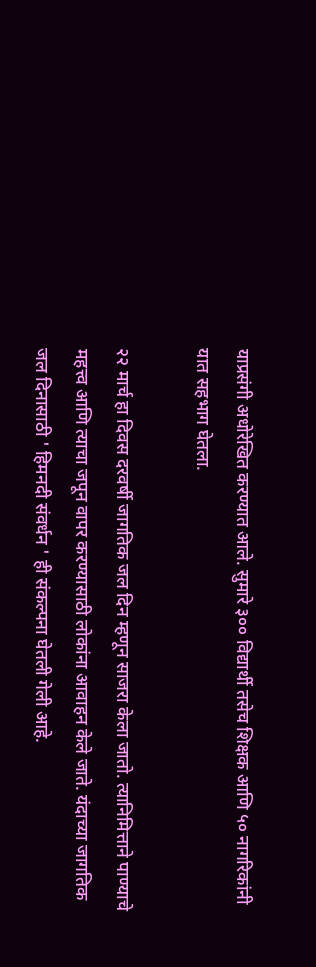याप्रसंगी अधोरेखित करण्यात आले. सुमारे ३०० विद्यार्थी तसेच शिक्षक आणि ५० नागरिकांनी यात सहभाग घेतला.

२२ मार्च हा दिवस दरवर्षी जागतिक जल दिन म्हणून साजरा केला जातो. त्यानिमित्ताने पाण्याचे महत्त्व आणि त्याचा जपून वापर करण्यासाठी लोकांना आवाहन केले जाते. यंदाच्या जागतिक जल दिनासाठी ' हिमनदी संवर्धन ' ही संकल्पना घेतली गेली आहे.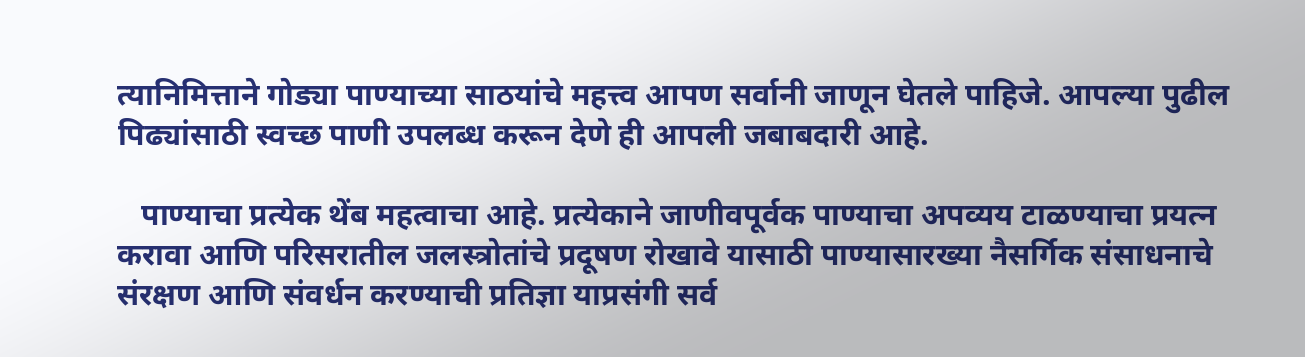त्यानिमित्ताने गोड्या पाण्याच्या साठयांचे महत्त्व आपण सर्वानी जाणून घेतले पाहिजे. आपल्या पुढील पिढ्यांसाठी स्वच्छ पाणी उपलब्ध करून देणे ही आपली जबाबदारी आहे.

   पाण्याचा प्रत्येक थेंब महत्वाचा आहे. प्रत्येकाने जाणीवपूर्वक पाण्याचा अपव्यय टाळण्याचा प्रयत्न करावा आणि परिसरातील जलस्त्रोतांचे प्रदूषण रोखावे यासाठी पाण्यासारख्या नैसर्गिक संसाधनाचे संरक्षण आणि संवर्धन करण्याची प्रतिज्ञा याप्रसंगी सर्व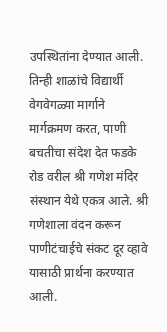उपस्थितांना देण्यात आली. तिन्ही शाळांचे विद्यार्थी वेगवेगळ्या मार्गाने मार्गक्रमण करत, पाणी बचतीचा संदेश देत फडके रोड वरील श्री गणेश मंदिर संस्थान येथे एकत्र आले. श्री गणेशाला वंदन करून पाणीटंचाईचे संकट दूर व्हावे यासाठी प्रार्थना करण्यात आली.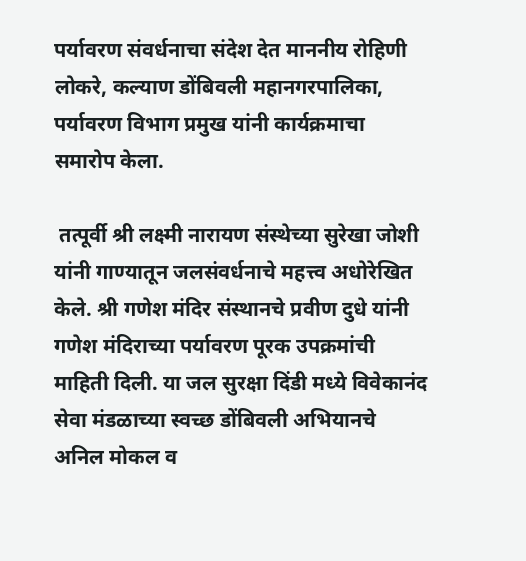पर्यावरण संवर्धनाचा संदेश देत माननीय रोहिणी लोकरे, कल्याण डोंबिवली महानगरपालिका, पर्यावरण विभाग प्रमुख यांनी कार्यक्रमाचा समारोप केला.

 तत्पूर्वी श्री लक्ष्मी नारायण संस्थेच्या सुरेखा जोशी यांनी गाण्यातून जलसंवर्धनाचे महत्त्व अधोरेखित केले. श्री गणेश मंदिर संस्थानचे प्रवीण दुधे यांनी गणेश मंदिराच्या पर्यावरण पूरक उपक्रमांची माहिती दिली. या जल सुरक्षा दिंडी मध्ये विवेकानंद सेवा मंडळाच्या स्वच्छ डोंबिवली अभियानचे अनिल मोकल व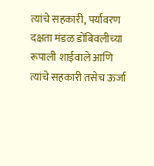त्यांचे सहकारी, पर्यावरण दक्षता मंडळ डोंबिवलीच्या रूपाली शाईवाले आणि त्यांचे सहकारी तसेच ऊर्जा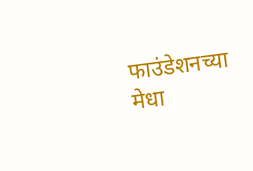फाउंडेशनच्या मेधा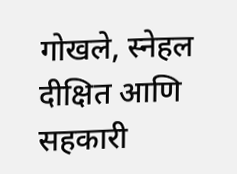गोखले, स्नेहल दीक्षित आणि सहकारी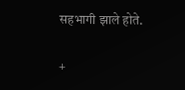सहभागी झाले होते.

+